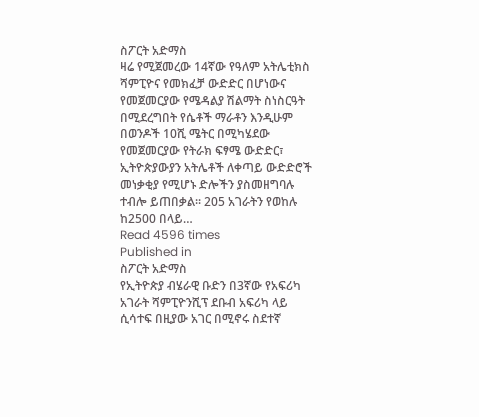ስፖርት አድማስ
ዛሬ የሚጀመረው 14ኛው የዓለም አትሌቲክስ ሻምፒዮና የመክፈቻ ውድድር በሆነውና የመጀመርያው የሜዳልያ ሽልማት ስነስርዓት በሚደረግበት የሴቶች ማራቶን እንዲሁም በወንዶች 10ሺ ሜትር በሚካሄደው የመጀመርያው የትራክ ፍፃሜ ውድድር፣ ኢትዮጵያውያን አትሌቶች ለቀጣይ ውድድሮች መነቃቂያ የሚሆኑ ድሎችን ያስመዘግባሉ ተብሎ ይጠበቃል፡፡ 205 አገራትን የወከሉ ከ2500 በላይ…
Read 4596 times
Published in
ስፖርት አድማስ
የኢትዮጵያ ብሄራዊ ቡድን በ3ኛው የአፍሪካ አገራት ሻምፒዮንሺፕ ደቡብ አፍሪካ ላይ ሲሳተፍ በዚያው አገር በሚኖሩ ስደተኛ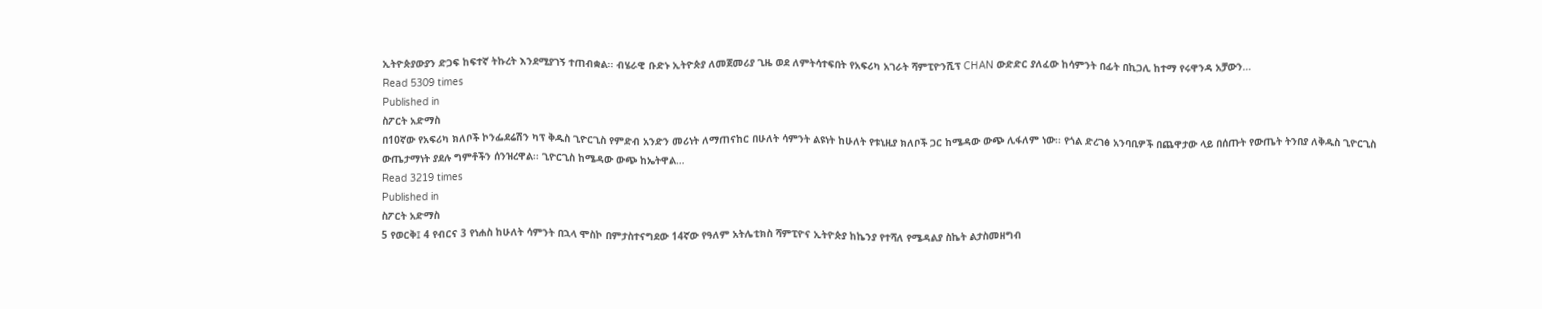ኢትዮጵያውያን ድጋፍ ከፍተኛ ትኩረት እንደሚያገኝ ተጠብቋል፡፡ ብሄራዊ ቡድኑ ኢትዮጵያ ለመጀመሪያ ጊዜ ወደ ለምትሳተፍበት የአፍሪካ አገራት ሻምፒዮንሺፕ CHAN ውድድር ያለፈው ከሳምንት በፊት በኪጋሊ ከተማ የሩዋንዳ አቻውን…
Read 5309 times
Published in
ስፖርት አድማስ
በ10ኛው የአፍሪካ ክለቦች ኮንፌደሬሽን ካፕ ቅዱስ ጊዮርጊስ የምድብ አንድን መሪነት ለማጠናከር በሁለት ሳምንት ልዩነት ከሁለት የቱኒዚያ ክለቦች ጋር ከሜዳው ውጭ ሊፋለም ነው፡፡ የጎል ድረገፅ አንባቢዎች በጨዋታው ላይ በሰጡት የውጤት ትንበያ ለቅዱስ ጊዮርጊስ ውጤታማነት ያደሉ ግምቶችን ሰንዝረዋል፡፡ ጊዮርጊስ ከሜዳው ውጭ ከኤትዋል…
Read 3219 times
Published in
ስፖርት አድማስ
5 የወርቅ፤ 4 የብርና 3 የነሐስ ከሁለት ሳምንት በኋላ ሞስኮ በምታስተናግደው 14ኛው የዓለም አትሌቲክስ ሻምፒዮና ኢትዮጵያ ከኬንያ የተሻለ የሜዳልያ ስኬት ልታስመዘግብ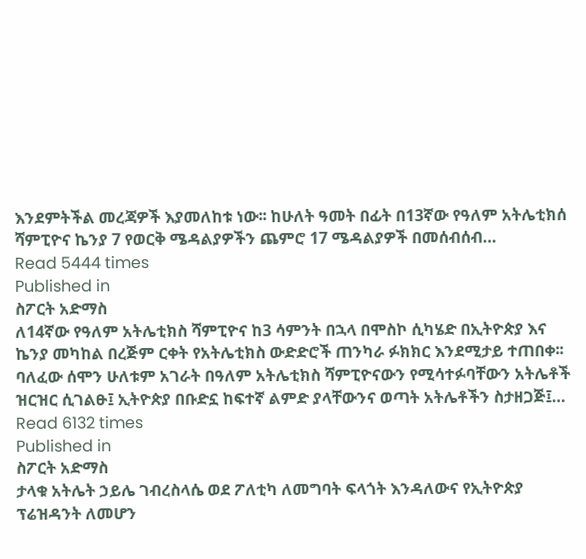እንደምትችል መረጃዎች እያመለከቱ ነው፡፡ ከሁለት ዓመት በፊት በ13ኛው የዓለም አትሌቲክሰ ሻምፒዮና ኬንያ 7 የወርቅ ሜዳልያዎችን ጨምሮ 17 ሜዳልያዎች በመሰብሰብ…
Read 5444 times
Published in
ስፖርት አድማስ
ለ14ኛው የዓለም አትሌቲክስ ሻምፒዮና ከ3 ሳምንት በኋላ በሞስኮ ሲካሄድ በኢትዮጵያ እና ኬንያ መካከል በረጅም ርቀት የአትሌቲክስ ውድድሮች ጠንካራ ፉክክር እንደሚታይ ተጠበቀ፡፡ ባለፈው ሰሞን ሁለቱም አገራት በዓለም አትሌቲክስ ሻምፒዮናውን የሚሳተፉባቸውን አትሌቶች ዝርዝር ሲገልፁ፤ ኢትዮጵያ በቡድኗ ከፍተኛ ልምድ ያላቸውንና ወጣት አትሌቶችን ስታዘጋጅ፤…
Read 6132 times
Published in
ስፖርት አድማስ
ታላቁ አትሌት ኃይሌ ገብረስላሴ ወደ ፖለቲካ ለመግባት ፍላጎት እንዳለውና የኢትዮጵያ ፕሬዝዳንት ለመሆን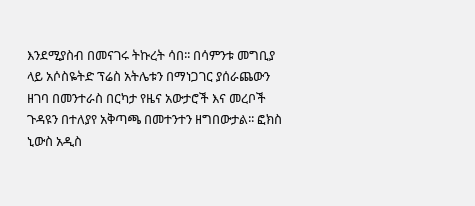እንደሚያስብ በመናገሩ ትኩረት ሳበ፡፡ በሳምንቱ መግቢያ ላይ አሶስዬትድ ፕሬስ አትሌቱን በማነጋገር ያሰራጨውን ዘገባ በመንተራስ በርካታ የዜና አውታሮች እና መረቦች ጉዳዩን በተለያየ አቅጣጫ በመተንተን ዘግበውታል፡፡ ፎክስ ኒውስ አዲስ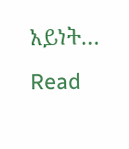አይነት…
Read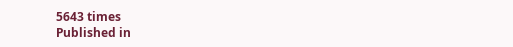5643 times
Published in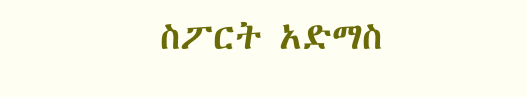ስፖርት አድማስ